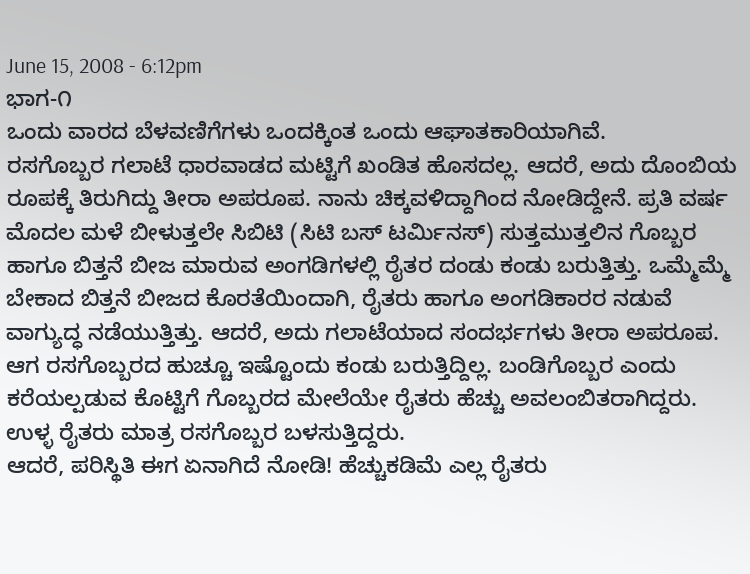June 15, 2008 - 6:12pm
ಭಾಗ-೧
ಒಂದು ವಾರದ ಬೆಳವಣಿಗೆಗಳು ಒಂದಕ್ಕಿಂತ ಒಂದು ಆಘಾತಕಾರಿಯಾಗಿವೆ.
ರಸಗೊಬ್ಬರ ಗಲಾಟೆ ಧಾರವಾಡದ ಮಟ್ಟಿಗೆ ಖಂಡಿತ ಹೊಸದಲ್ಲ. ಆದರೆ, ಅದು ದೊಂಬಿಯ ರೂಪಕ್ಕೆ ತಿರುಗಿದ್ದು ತೀರಾ ಅಪರೂಪ. ನಾನು ಚಿಕ್ಕವಳಿದ್ದಾಗಿಂದ ನೋಡಿದ್ದೇನೆ. ಪ್ರತಿ ವರ್ಷ ಮೊದಲ ಮಳೆ ಬೀಳುತ್ತಲೇ ಸಿಬಿಟಿ (ಸಿಟಿ ಬಸ್ ಟರ್ಮಿನಸ್) ಸುತ್ತಮುತ್ತಲಿನ ಗೊಬ್ಬರ ಹಾಗೂ ಬಿತ್ತನೆ ಬೀಜ ಮಾರುವ ಅಂಗಡಿಗಳಲ್ಲಿ ರೈತರ ದಂಡು ಕಂಡು ಬರುತ್ತಿತ್ತು. ಒಮ್ಮೆಮ್ಮೆ ಬೇಕಾದ ಬಿತ್ತನೆ ಬೀಜದ ಕೊರತೆಯಿಂದಾಗಿ, ರೈತರು ಹಾಗೂ ಅಂಗಡಿಕಾರರ ನಡುವೆ ವಾಗ್ಯುದ್ಧ ನಡೆಯುತ್ತಿತ್ತು. ಆದರೆ, ಅದು ಗಲಾಟೆಯಾದ ಸಂದರ್ಭಗಳು ತೀರಾ ಅಪರೂಪ.
ಆಗ ರಸಗೊಬ್ಬರದ ಹುಚ್ಚೂ ಇಷ್ಟೊಂದು ಕಂಡು ಬರುತ್ತಿದ್ದಿಲ್ಲ. ಬಂಡಿಗೊಬ್ಬರ ಎಂದು ಕರೆಯಲ್ಪಡುವ ಕೊಟ್ಟಿಗೆ ಗೊಬ್ಬರದ ಮೇಲೆಯೇ ರೈತರು ಹೆಚ್ಚು ಅವಲಂಬಿತರಾಗಿದ್ದರು. ಉಳ್ಳ ರೈತರು ಮಾತ್ರ ರಸಗೊಬ್ಬರ ಬಳಸುತ್ತಿದ್ದರು.
ಆದರೆ, ಪರಿಸ್ಥಿತಿ ಈಗ ಏನಾಗಿದೆ ನೋಡಿ! ಹೆಚ್ಚುಕಡಿಮೆ ಎಲ್ಲ ರೈತರು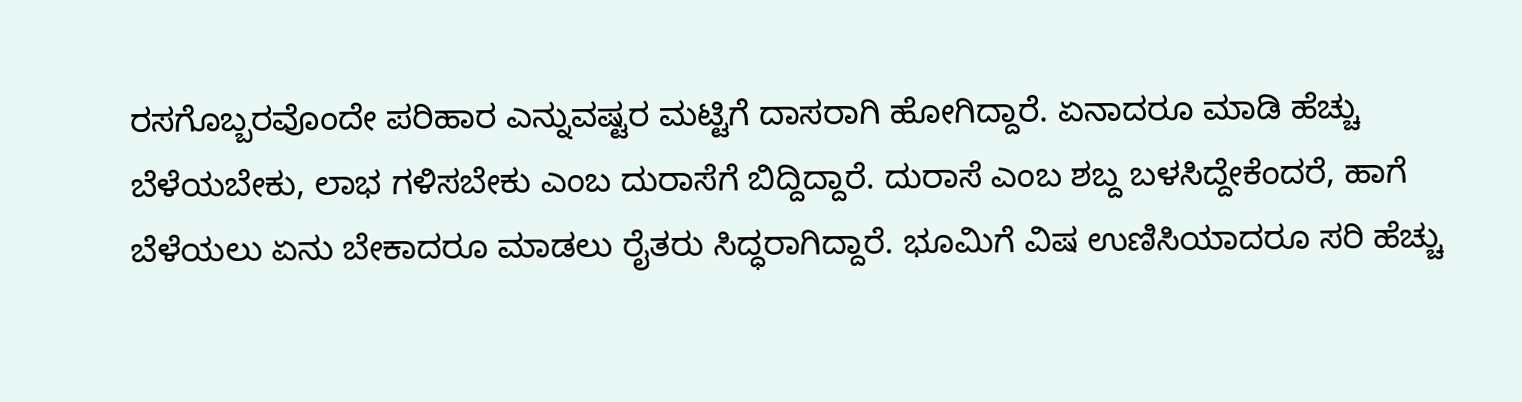ರಸಗೊಬ್ಬರವೊಂದೇ ಪರಿಹಾರ ಎನ್ನುವಷ್ಟರ ಮಟ್ಟಿಗೆ ದಾಸರಾಗಿ ಹೋಗಿದ್ದಾರೆ. ಏನಾದರೂ ಮಾಡಿ ಹೆಚ್ಚು ಬೆಳೆಯಬೇಕು, ಲಾಭ ಗಳಿಸಬೇಕು ಎಂಬ ದುರಾಸೆಗೆ ಬಿದ್ದಿದ್ದಾರೆ. ದುರಾಸೆ ಎಂಬ ಶಬ್ದ ಬಳಸಿದ್ದೇಕೆಂದರೆ, ಹಾಗೆ ಬೆಳೆಯಲು ಏನು ಬೇಕಾದರೂ ಮಾಡಲು ರೈತರು ಸಿದ್ಧರಾಗಿದ್ದಾರೆ. ಭೂಮಿಗೆ ವಿಷ ಉಣಿಸಿಯಾದರೂ ಸರಿ ಹೆಚ್ಚು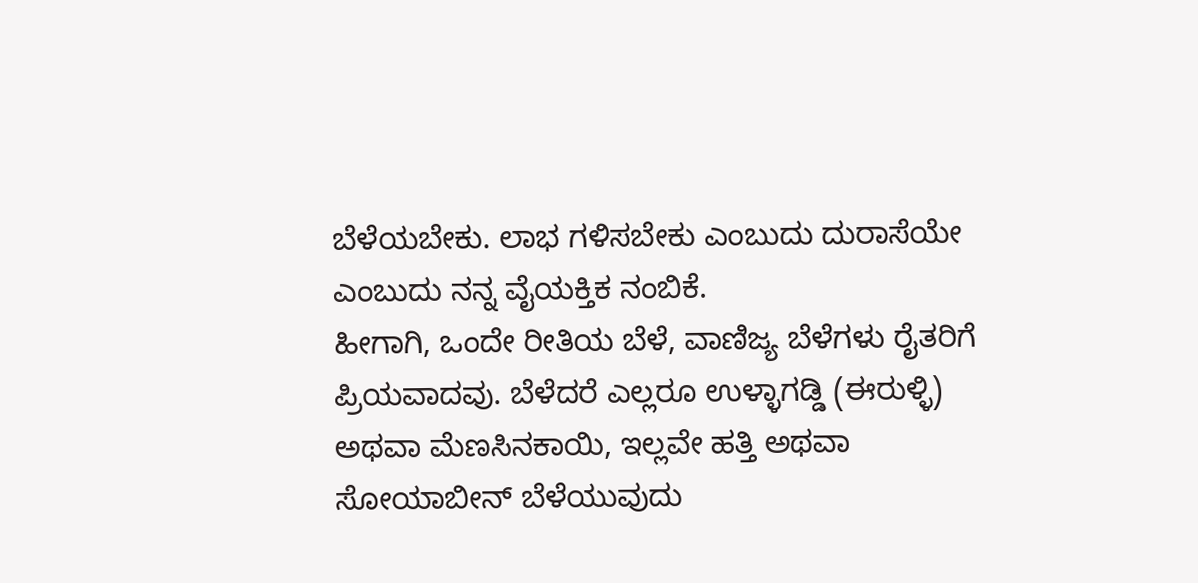ಬೆಳೆಯಬೇಕು. ಲಾಭ ಗಳಿಸಬೇಕು ಎಂಬುದು ದುರಾಸೆಯೇ ಎಂಬುದು ನನ್ನ ವೈಯಕ್ತಿಕ ನಂಬಿಕೆ.
ಹೀಗಾಗಿ, ಒಂದೇ ರೀತಿಯ ಬೆಳೆ, ವಾಣಿಜ್ಯ ಬೆಳೆಗಳು ರೈತರಿಗೆ ಪ್ರಿಯವಾದವು. ಬೆಳೆದರೆ ಎಲ್ಲರೂ ಉಳ್ಳಾಗಡ್ಡಿ (ಈರುಳ್ಳಿ) ಅಥವಾ ಮೆಣಸಿನಕಾಯಿ, ಇಲ್ಲವೇ ಹತ್ತಿ ಅಥವಾ ಸೋಯಾಬೀನ್ ಬೆಳೆಯುವುದು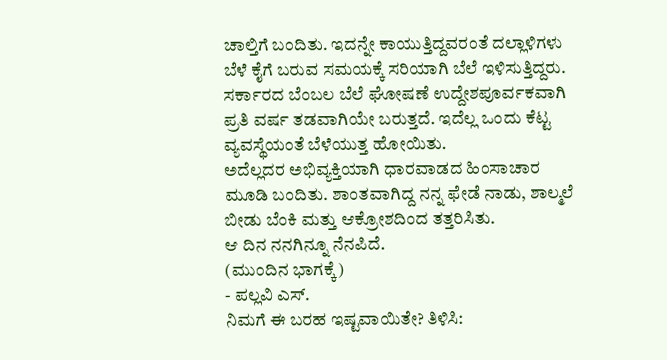ಚಾಲ್ತಿಗೆ ಬಂದಿತು. ಇದನ್ನೇ ಕಾಯುತ್ತಿದ್ದವರಂತೆ ದಲ್ಲಾಳಿಗಳು ಬೆಳೆ ಕೈಗೆ ಬರುವ ಸಮಯಕ್ಕೆ ಸರಿಯಾಗಿ ಬೆಲೆ ಇಳಿಸುತ್ತಿದ್ದರು. ಸರ್ಕಾರದ ಬೆಂಬಲ ಬೆಲೆ ಘೋಷಣೆ ಉದ್ದೇಶಪೂರ್ವಕವಾಗಿ ಪ್ರತಿ ವರ್ಷ ತಡವಾಗಿಯೇ ಬರುತ್ತದೆ. ಇದೆಲ್ಲ ಒಂದು ಕೆಟ್ಟ ವ್ಯವಸ್ಥೆಯಂತೆ ಬೆಳೆಯುತ್ತ ಹೋಯಿತು.
ಅದೆಲ್ಲದರ ಅಭಿವ್ಯಕ್ತಿಯಾಗಿ ಧಾರವಾಡದ ಹಿಂಸಾಚಾರ ಮೂಡಿ ಬಂದಿತು. ಶಾಂತವಾಗಿದ್ದ ನನ್ನ ಫೇಡೆ ನಾಡು, ಶಾಲ್ಮಲೆ ಬೀಡು ಬೆಂಕಿ ಮತ್ತು ಆಕ್ರೋಶದಿಂದ ತತ್ತರಿಸಿತು.
ಆ ದಿನ ನನಗಿನ್ನೂ ನೆನಪಿದೆ.
(ಮುಂದಿನ ಭಾಗಕ್ಕೆ)
- ಪಲ್ಲವಿ ಎಸ್.
ನಿಮಗೆ ಈ ಬರಹ ಇಷ್ಟವಾಯಿತೇ? ತಿಳಿಸಿ: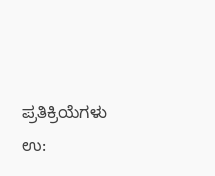ಪ್ರತಿಕ್ರಿಯೆಗಳು
ಉ: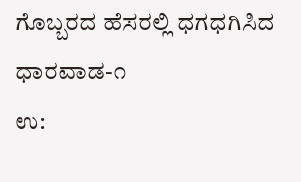ಗೊಬ್ಬರದ ಹೆಸರಲ್ಲಿ ಧಗಧಗಿಸಿದ ಧಾರವಾಡ-೧
ಉ: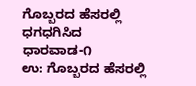ಗೊಬ್ಬರದ ಹೆಸರಲ್ಲಿ ಧಗಧಗಿಸಿದ ಧಾರವಾಡ-೧
ಉ: ಗೊಬ್ಬರದ ಹೆಸರಲ್ಲಿ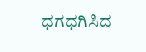ಧಗಧಗಿಸಿದ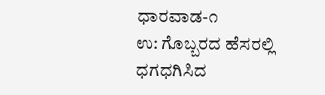ಧಾರವಾಡ-೧
ಉ: ಗೊಬ್ಬರದ ಹೆಸರಲ್ಲಿ ಧಗಧಗಿಸಿದ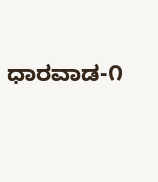ಧಾರವಾಡ-೧